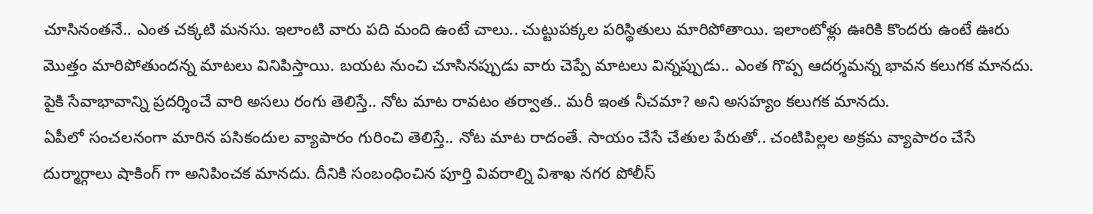చూసినంతనే.. ఎంత చక్కటి మనసు. ఇలాంటి వారు పది మంది ఉంటే చాలు.. చుట్టుపక్కల పరిస్థితులు మారిపోతాయి. ఇలాంటోళ్లు ఊరికి కొందరు ఉంటే ఊరు మొత్తం మారిపోతుందన్న మాటలు వినిపిస్తాయి. బయట నుంచి చూసినప్పుడు వారు చెప్పే మాటలు విన్నప్పుడు.. ఎంత గొప్ప ఆదర్శమన్న భావన కలుగక మానదు. పైకి సేవాభావాన్ని ప్రదర్శించే వారి అసలు రంగు తెలిస్తే.. నోట మాట రావటం తర్వాత.. మరీ ఇంత నీచమా? అని అసహ్యం కలుగక మానదు.
ఏపీలో సంచలనంగా మారిన పసికందుల వ్యాపారం గురించి తెలిస్తే.. నోట మాట రాదంతే. సాయం చేసే చేతుల పేరుతో.. చంటిపిల్లల అక్రమ వ్యాపారం చేసే దుర్మార్గాలు షాకింగ్ గా అనిపించక మానదు. దీనికి సంబంధించిన పూర్తి వివరాల్ని విశాఖ నగర పోలీస్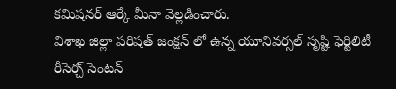కమిషనర్ ఆర్కే మీనా వెల్లడించారు.
విశాఖ జిల్లా పరిషత్ జంక్షన్ లో ఉన్న యూనివర్సల్ సృష్టి ఫెర్టిలిటీ రీసెర్చ్ సెంటన్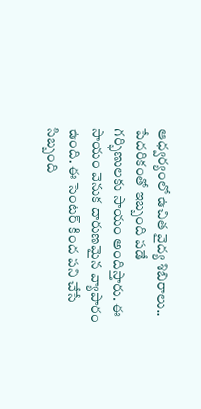ఆధ్వర్యంలో ఉచిత వైద్య శిబిరాలు.. పేదరికంతో ఇబ్బంది పడే గర్భిణులకు సాయం అందిస్తారు. ఈ సాయం వెనుక దారుణమైన వ్యాపారం ఉంది. ఈ సెంటర్ కింద పని చేసే సిబ్బంది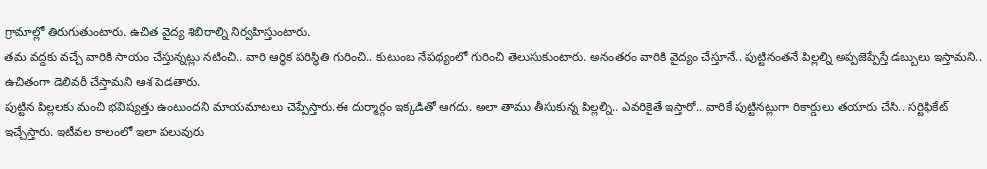గ్రామాల్లో తిరుగుతుంటారు. ఉచిత వైద్య శిబిరాల్ని నిర్వహిస్తుంటారు.
తమ వద్దకు వచ్చే వారికి సాయం చేస్తున్నట్లు నటించి.. వారి ఆర్థిక పరిస్థితి గురించి.. కుటుంబ నేపథ్యంలో గురించి తెలుసుకుంటారు. అనంతరం వారికి వైద్యం చేస్తూనే.. పుట్టినంతనే పిల్లల్ని అప్పజెప్పేస్తే డబ్బులు ఇస్తామని.. ఉచితంగా డెలివరీ చేస్తామని ఆశ పెడతారు.
పుట్టిన పిల్లలకు మంచి భవిష్యత్తు ఉంటుందని మాయమాటలు చెప్పేస్తారు.ఈ దుర్మార్గం ఇక్కడితో ఆగదు. అలా తాము తీసుకున్న పిల్లల్ని.. ఎవరికైతే ఇస్తారో.. వారికే పుట్టినట్లుగా రికార్డులు తయారు చేసి.. సర్టిఫికేట్ ఇచ్చేస్తారు. ఇటీవల కాలంలో ఇలా పలువురు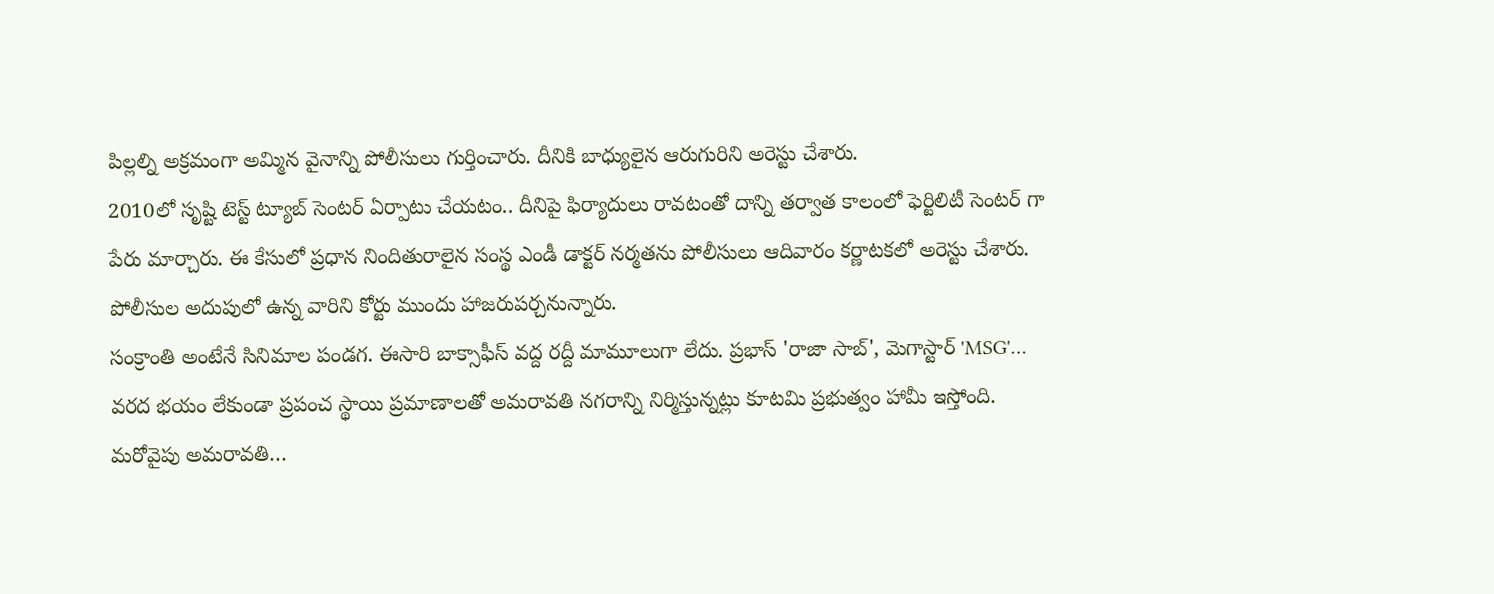పిల్లల్ని అక్రమంగా అమ్మిన వైనాన్ని పోలీసులు గుర్తించారు. దీనికి బాధ్యులైన ఆరుగురిని అరెస్టు చేశారు.
2010లో సృష్టి టెస్ట్ ట్యూబ్ సెంటర్ ఏర్పాటు చేయటం.. దీనిపై ఫిర్యాదులు రావటంతో దాన్ని తర్వాత కాలంలో ఫెర్టిలిటీ సెంటర్ గా పేరు మార్చారు. ఈ కేసులో ప్రధాన నిందితురాలైన సంస్థ ఎండీ డాక్టర్ నర్మతను పోలీసులు ఆదివారం కర్ణాటకలో అరెస్టు చేశారు. పోలీసుల అదుపులో ఉన్న వారిని కోర్టు ముందు హాజరుపర్చనున్నారు.
సంక్రాంతి అంటేనే సినిమాల పండగ. ఈసారి బాక్సాఫీస్ వద్ద రద్దీ మామూలుగా లేదు. ప్రభాస్ 'రాజా సాబ్', మెగాస్టార్ 'MSG'…
వరద భయం లేకుండా ప్రపంచ స్థాయి ప్రమాణాలతో అమరావతి నగరాన్ని నిర్మిస్తున్నట్లు కూటమి ప్రభుత్వం హామీ ఇస్తోంది. మరోవైపు అమరావతి…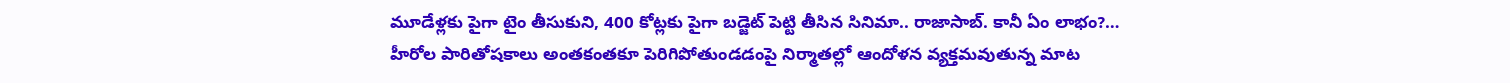మూడేళ్లకు పైగా టైం తీసుకుని, 400 కోట్లకు పైగా బడ్జెట్ పెట్టి తీసిన సినిమా.. రాజాసాబ్. కానీ ఏం లాభం?…
హీరోల పారితోషకాలు అంతకంతకూ పెరిగిపోతుండడంపై నిర్మాతల్లో ఆందోళన వ్యక్తమవుతున్న మాట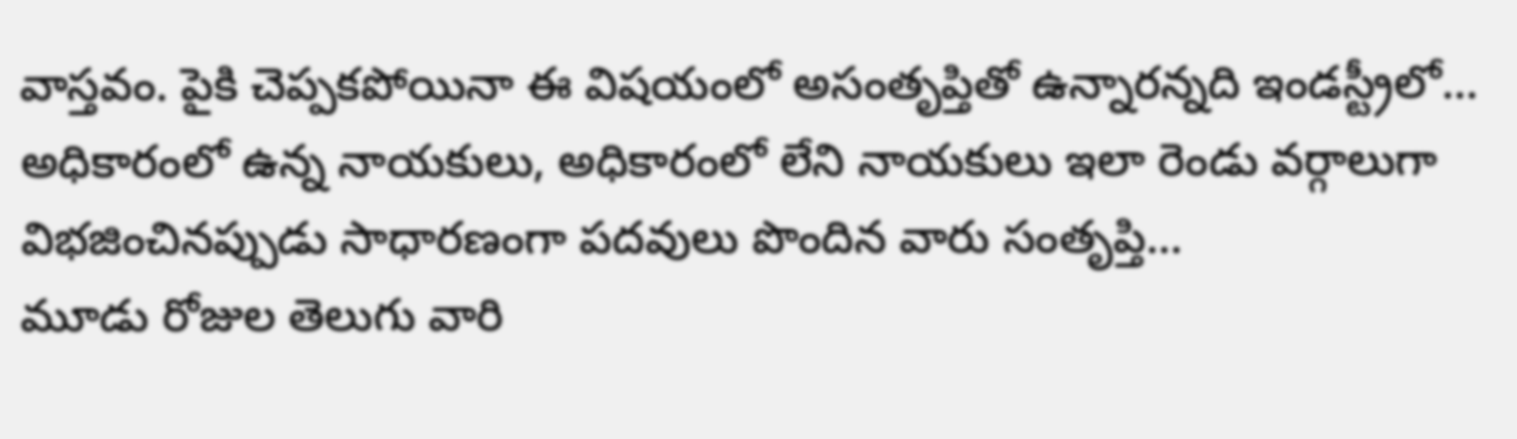వాస్తవం. పైకి చెప్పకపోయినా ఈ విషయంలో అసంతృప్తితో ఉన్నారన్నది ఇండస్ట్రీలో…
అధికారంలో ఉన్న నాయకులు, అధికారంలో లేని నాయకులు ఇలా రెండు వర్గాలుగా విభజించినప్పుడు సాధారణంగా పదవులు పొందిన వారు సంతృప్తి…
మూడు రోజుల తెలుగు వారి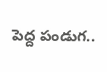పెద్ద పండుగ..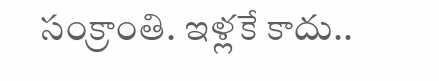సంక్రాంతి. ఇళ్లకే కాదు..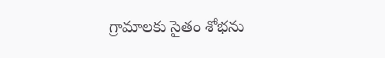గ్రామాలకు సైతం శోభను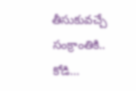తీసుకువచ్చే సంక్రాంతికి.. కోడి…